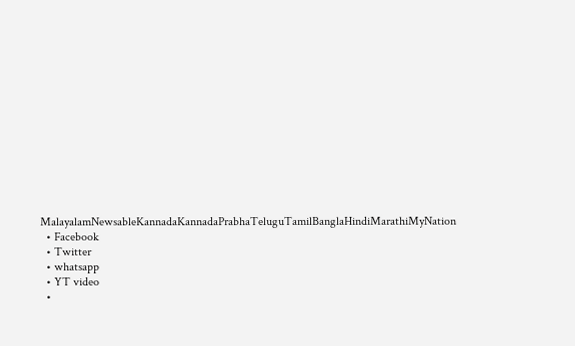MalayalamNewsableKannadaKannadaPrabhaTeluguTamilBanglaHindiMarathiMyNation
  • Facebook
  • Twitter
  • whatsapp
  • YT video
  •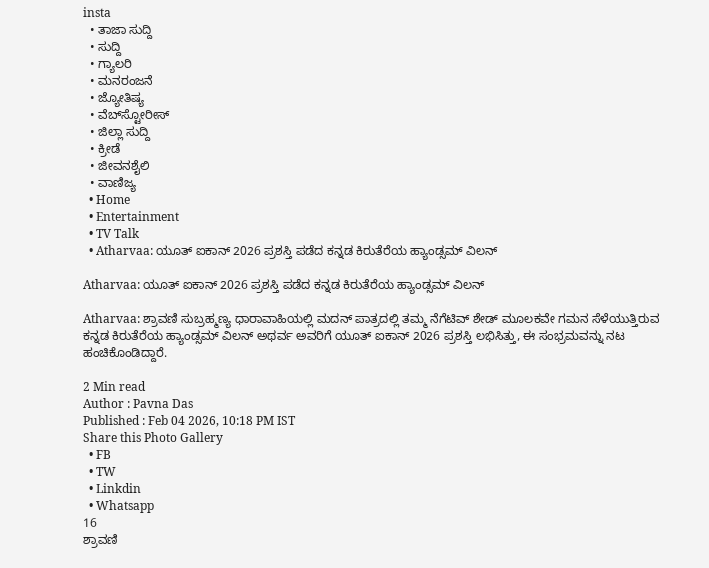insta
  • ತಾಜಾ ಸುದ್ದಿ
  • ಸುದ್ದಿ
  • ಗ್ಯಾಲರಿ
  • ಮನರಂಜನೆ
  • ಜ್ಯೋತಿಷ್ಯ
  • ವೆಬ್‌ಸ್ಟೋರೀಸ್
  • ಜಿಲ್ಲಾ ಸುದ್ದಿ
  • ಕ್ರೀಡೆ
  • ಜೀವನಶೈಲಿ
  • ವಾಣಿಜ್ಯ
  • Home
  • Entertainment
  • TV Talk
  • Atharvaa: ಯೂತ್ ಐಕಾನ್ 2026 ಪ್ರಶಸ್ತಿ ಪಡೆದ ಕನ್ನಡ ಕಿರುತೆರೆಯ ಹ್ಯಾಂಡ್ಸಮ್ ವಿಲನ್

Atharvaa: ಯೂತ್ ಐಕಾನ್ 2026 ಪ್ರಶಸ್ತಿ ಪಡೆದ ಕನ್ನಡ ಕಿರುತೆರೆಯ ಹ್ಯಾಂಡ್ಸಮ್ ವಿಲನ್

Atharvaa: ಶ್ರಾವಣಿ ಸುಬ್ರಹ್ಮಣ್ಯ ಧಾರಾವಾಹಿಯಲ್ಲಿ ಮದನ್ ಪಾತ್ರದಲ್ಲಿ ತಮ್ಮ ನೆಗೆಟಿವ್ ಶೇಡ್ ಮೂಲಕವೇ ಗಮನ ಸೆಳೆಯುತ್ತಿರುವ ಕನ್ನಡ ಕಿರುತೆರೆಯ ಹ್ಯಾಂಡ್ಸಮ್ ವಿಲನ್ ಅಥರ್ವ ಅವರಿಗೆ ಯೂತ್ ಐಕಾನ್ 2026 ಪ್ರಶಸ್ತಿ ಲಭಿಸಿತ್ತು, ಈ ಸಂಭ್ರಮವನ್ನು ನಟ ಹಂಚಿಕೊಂಡಿದ್ದಾರೆ.

2 Min read
Author : Pavna Das
Published : Feb 04 2026, 10:18 PM IST
Share this Photo Gallery
  • FB
  • TW
  • Linkdin
  • Whatsapp
16
ಶ್ರಾವಣಿ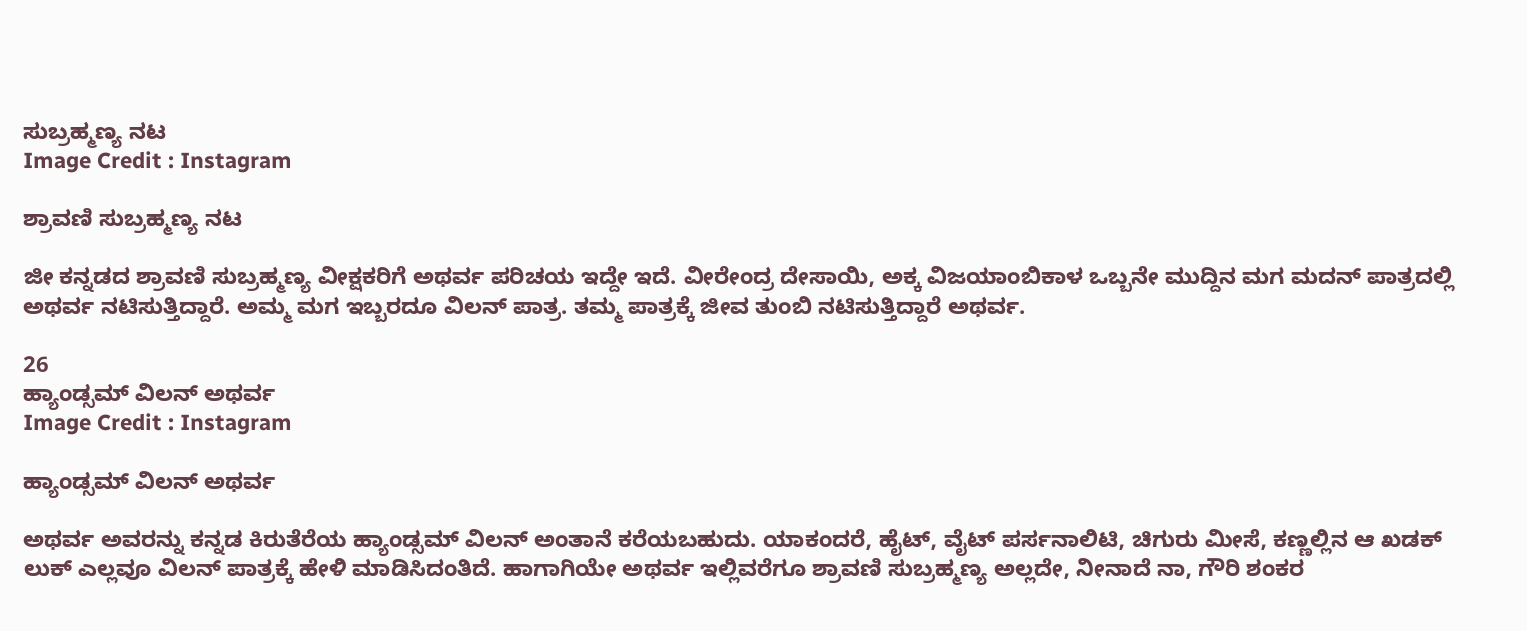ಸುಬ್ರಹ್ಮಣ್ಯ ನಟ
Image Credit : Instagram

ಶ್ರಾವಣಿ ಸುಬ್ರಹ್ಮಣ್ಯ ನಟ

ಜೀ ಕನ್ನಡದ ಶ್ರಾವಣಿ ಸುಬ್ರಹ್ಮಣ್ಯ ವೀಕ್ಷಕರಿಗೆ ಅಥರ್ವ ಪರಿಚಯ ಇದ್ದೇ ಇದೆ. ವೀರೇಂದ್ರ ದೇಸಾಯಿ, ಅಕ್ಕ ವಿಜಯಾಂಬಿಕಾಳ ಒಬ್ಬನೇ ಮುದ್ದಿನ ಮಗ ಮದನ್ ಪಾತ್ರದಲ್ಲಿ ಅಥರ್ವ ನಟಿಸುತ್ತಿದ್ದಾರೆ. ಅಮ್ಮ ಮಗ ಇಬ್ಬರದೂ ವಿಲನ್ ಪಾತ್ರ. ತಮ್ಮ ಪಾತ್ರಕ್ಕೆ ಜೀವ ತುಂಬಿ ನಟಿಸುತ್ತಿದ್ದಾರೆ ಅಥರ್ವ.

26
ಹ್ಯಾಂಡ್ಸಮ್ ವಿಲನ್ ಅಥರ್ವ
Image Credit : Instagram

ಹ್ಯಾಂಡ್ಸಮ್ ವಿಲನ್ ಅಥರ್ವ

ಅಥರ್ವ ಅವರನ್ನು ಕನ್ನಡ ಕಿರುತೆರೆಯ ಹ್ಯಾಂಡ್ಸಮ್ ವಿಲನ್ ಅಂತಾನೆ ಕರೆಯಬಹುದು. ಯಾಕಂದರೆ, ಹೈಟ್, ವೈಟ್ ಪರ್ಸನಾಲಿಟಿ, ಚಿಗುರು ಮೀಸೆ, ಕಣ್ಣಲ್ಲಿನ ಆ ಖಡಕ್ ಲುಕ್ ಎಲ್ಲವೂ ವಿಲನ್ ಪಾತ್ರಕ್ಕೆ ಹೇಳಿ ಮಾಡಿಸಿದಂತಿದೆ. ಹಾಗಾಗಿಯೇ ಅಥರ್ವ ಇಲ್ಲಿವರೆಗೂ ಶ್ರಾವಣಿ ಸುಬ್ರಹ್ಮಣ್ಯ ಅಲ್ಲದೇ, ನೀನಾದೆ ನಾ, ಗೌರಿ ಶಂಕರ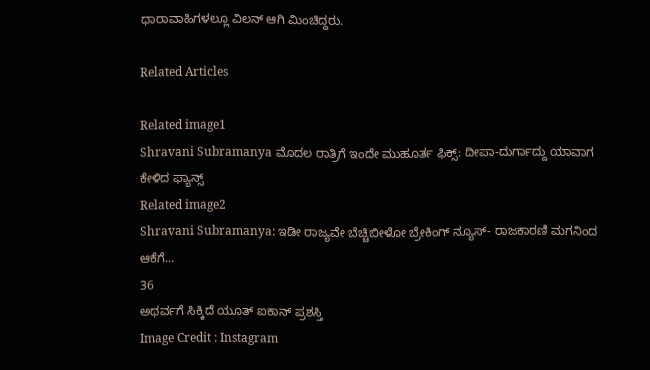ಧಾರಾವಾಹಿಗಳಲ್ಲೂ ವಿಲನ್ ಆಗಿ ಮಿಂಚಿದ್ದರು.

Related Articles

Related image1
Shravani Subramanya ಮೊದಲ ರಾತ್ರಿಗೆ ಇಂದೇ ಮುಹೂರ್ತ ಫಿಕ್ಸ್: ದೀಪಾ-ದುರ್ಗಾದ್ದು ಯಾವಾಗ ಕೇಳಿದ ಫ್ಯಾನ್ಸ್
Related image2
Shravani Subramanya: ಇಡೀ ರಾಜ್ಯವೇ ಬೆಚ್ಚಿಬೀಳೋ ಬ್ರೇಕಿಂಗ್ ನ್ಯೂಸ್- ರಾಜಕಾರಣಿ ಮಗನಿಂದ ಆಕೆಗೆ...
36
ಅಥರ್ವಗೆ ಸಿಕ್ಕಿದೆ ಯೂತ್ ಐಕಾನ್ ಪ್ರಶಸ್ತಿ
Image Credit : Instagram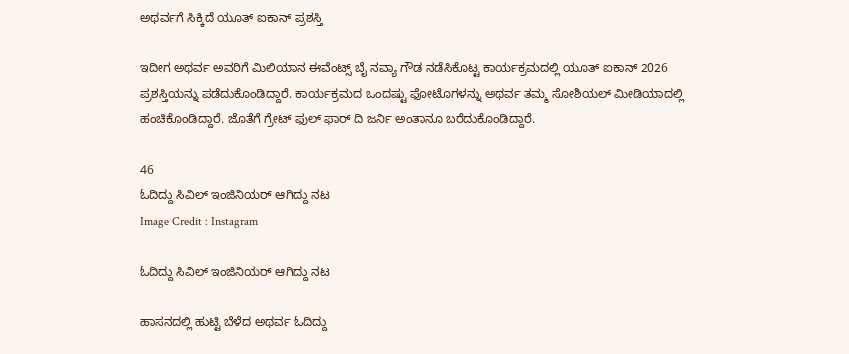ಅಥರ್ವಗೆ ಸಿಕ್ಕಿದೆ ಯೂತ್ ಐಕಾನ್ ಪ್ರಶಸ್ತಿ

ಇದೀಗ ಅಥರ್ವ ಅವರಿಗೆ ಮಿಲಿಯಾನ ಈವೆಂಟ್ಸ್ ಬೈ ನವ್ಯಾ ಗೌಡ ನಡೆಸಿಕೊಟ್ಟ ಕಾರ್ಯಕ್ರಮದಲ್ಲಿ ಯೂತ್ ಐಕಾನ್ 2026 ಪ್ರಶಸ್ತಿಯನ್ನು ಪಡೆದುಕೊಂಡಿದ್ದಾರೆ. ಕಾರ್ಯಕ್ರಮದ ಒಂದಷ್ಟು ಫೋಟೊಗಳನ್ನು ಅಥರ್ವ ತಮ್ಮ ಸೋಶಿಯಲ್ ಮೀಡಿಯಾದಲ್ಲಿ ಹಂಚಿಕೊಂಡಿದ್ದಾರೆ. ಜೊತೆಗೆ ಗ್ರೇಟ್ ಫುಲ್ ಫಾರ್ ದಿ ಜರ್ನಿ ಅಂತಾನೂ ಬರೆದುಕೊಂಡಿದ್ದಾರೆ.

46
ಓದಿದ್ದು ಸಿವಿಲ್ ಇಂಜಿನಿಯರ್ ಆಗಿದ್ದು ನಟ
Image Credit : Instagram

ಓದಿದ್ದು ಸಿವಿಲ್ ಇಂಜಿನಿಯರ್ ಆಗಿದ್ದು ನಟ

ಹಾಸನದಲ್ಲಿ ಹುಟ್ಟಿ ಬೆಳೆದ ಅಥರ್ವ ಓದಿದ್ದು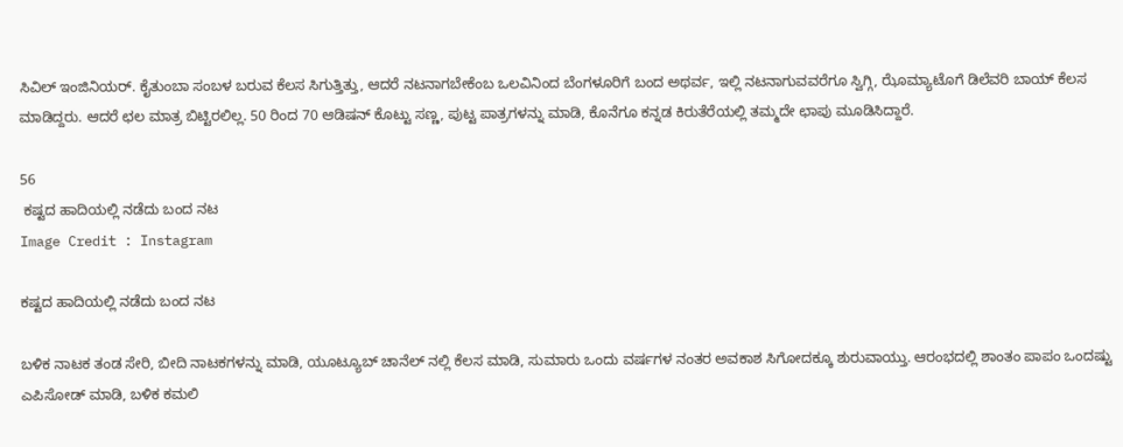ಸಿವಿಲ್ ಇಂಜಿನಿಯರ್. ಕೈತುಂಬಾ ಸಂಬಳ ಬರುವ ಕೆಲಸ ಸಿಗುತ್ತಿತ್ತು, ಆದರೆ ನಟನಾಗಬೇಕೆಂಬ ಒಲವಿನಿಂದ ಬೆಂಗಳೂರಿಗೆ ಬಂದ ಅಥರ್ವ, ಇಲ್ಲಿ ನಟನಾಗುವವರೆಗೂ ಸ್ವಿಗ್ಗಿ, ಝೊಮ್ಯಾಟೊಗೆ ಡಿಲೆವರಿ ಬಾಯ್ ಕೆಲಸ ಮಾಡಿದ್ದರು. ಆದರೆ ಛಲ ಮಾತ್ರ ಬಿಟ್ಟಿರಲಿಲ್ಲ. 50 ರಿಂದ 70 ಆಡಿಷನ್ ಕೊಟ್ಟು ಸಣ್ಣ, ಪುಟ್ಟ ಪಾತ್ರಗಳನ್ನು ಮಾಡಿ, ಕೊನೆಗೂ ಕನ್ನಡ ಕಿರುತೆರೆಯಲ್ಲಿ ತಮ್ಮದೇ ಛಾಪು ಮೂಡಿಸಿದ್ದಾರೆ.

56
 ಕಷ್ಟದ ಹಾದಿಯಲ್ಲಿ ನಡೆದು ಬಂದ ನಟ
Image Credit : Instagram

ಕಷ್ಟದ ಹಾದಿಯಲ್ಲಿ ನಡೆದು ಬಂದ ನಟ

ಬಳಿಕ ನಾಟಕ ತಂಡ ಸೇರಿ, ಬೀದಿ ನಾಟಕಗಳನ್ನು ಮಾಡಿ, ಯೂಟ್ಯೂಬ್ ಚಾನೆಲ್ ನಲ್ಲಿ ಕೆಲಸ ಮಾಡಿ, ಸುಮಾರು ಒಂದು ವರ್ಷಗಳ ನಂತರ ಅವಕಾಶ ಸಿಗೋದಕ್ಕೂ ಶುರುವಾಯ್ತು. ಆರಂಭದಲ್ಲಿ ಶಾಂತಂ ಪಾಪಂ ಒಂದಷ್ಟು ಎಪಿಸೋಡ್ ಮಾಡಿ, ಬಳಿಕ ಕಮಲಿ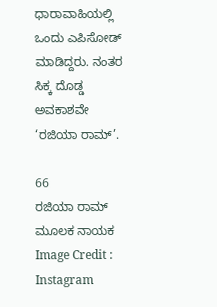ಧಾರಾವಾಹಿಯಲ್ಲಿ ಒಂದು ಎಪಿಸೋಡ್ ಮಾಡಿದ್ದರು. ನಂತರ ಸಿಕ್ಕ ದೊಡ್ಡ ಅವಕಾಶವೇ ‘ರಜಿಯಾ ರಾಮ್’.

66
ರಜಿಯಾ ರಾಮ್ ಮೂಲಕ ನಾಯಕ
Image Credit : Instagram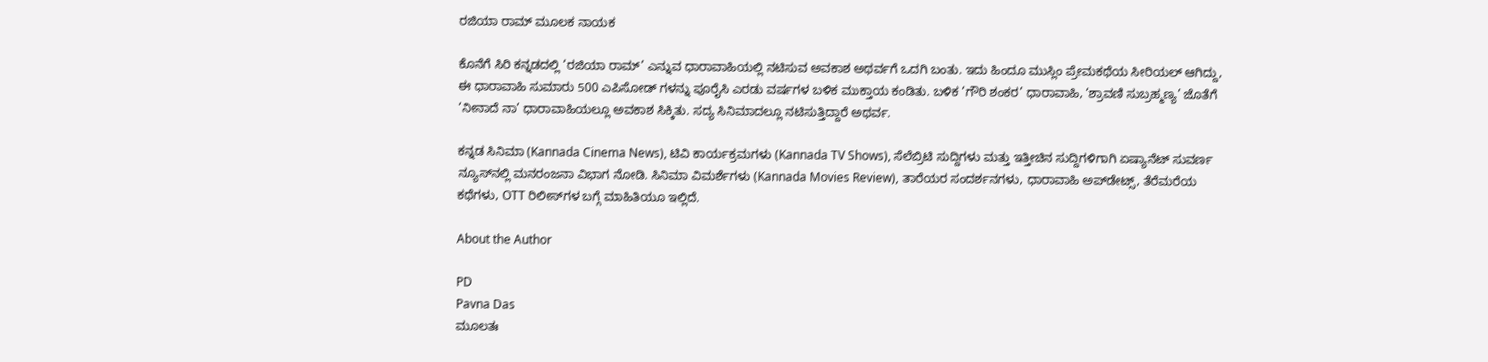ರಜಿಯಾ ರಾಮ್ ಮೂಲಕ ನಾಯಕ

ಕೊನೆಗೆ ಸಿರಿ ಕನ್ನಡದಲ್ಲಿ ‘ರಜಿಯಾ ರಾಮ್’ ಎನ್ನುವ ಧಾರಾವಾಹಿಯಲ್ಲಿ ನಟಿಸುವ ಅವಕಾಶ ಅಥರ್ವಗೆ ಒದಗಿ ಬಂತು. ಇದು ಹಿಂದೂ ಮುಸ್ಲಿಂ ಪ್ರೇಮಕಥೆಯ ಸೀರಿಯಲ್ ಆಗಿದ್ದು, ಈ ಧಾರಾವಾಹಿ ಸುಮಾರು 500 ಎಪಿಸೋಡ್ ಗಳನ್ನು ಪೂರೈಸಿ ಎರಡು ವರ್ಷಗಳ ಬಳಿಕ ಮುಕ್ತಾಯ ಕಂಡಿತು. ಬಳಿಕ ‘ಗೌರಿ ಶಂಕರ’ ಧಾರಾವಾಹಿ, ‘ಶ್ರಾವಣಿ ಸುಬ್ರಹ್ಮಣ್ಯ’ ಜೊತೆಗೆ ‘ನೀನಾದೆ ನಾ’ ಧಾರಾವಾಹಿಯಲ್ಲೂ ಅವಕಾಶ ಸಿಕ್ಕಿತು. ಸದ್ಯ ಸಿನಿಮಾದಲ್ಲೂ ನಟಿಸುತ್ತಿದ್ದಾರೆ ಅಥರ್ವ.

ಕನ್ನಡ ಸಿನಿಮಾ (Kannada Cinema News), ಟಿವಿ ಕಾರ್ಯಕ್ರಮಗಳು (Kannada TV Shows), ಸೆಲೆಬ್ರಿಟಿ ಸುದ್ದಿಗಳು ಮತ್ತು ಇತ್ತೀಚಿನ ಸುದ್ದಿಗಳಿಗಾಗಿ ಏಷ್ಯಾನೆಟ್ ಸುವರ್ಣ ನ್ಯೂಸ್‌ನಲ್ಲಿ ಮನರಂಜನಾ ವಿಭಾಗ ನೋಡಿ. ಸಿನಿಮಾ ವಿಮರ್ಶೆಗಳು (Kannada Movies Review), ತಾರೆಯರ ಸಂದರ್ಶನಗಳು, ಧಾರಾವಾಹಿ ಅಪ್‌ಡೇಟ್ಸ್‌, ತೆರೆಮರೆಯ ಕಥೆಗಳು, OTT ರಿಲೀಸ್‌ಗಳ ಬಗ್ಗೆ ಮಾಹಿತಿಯೂ ಇಲ್ಲಿದೆ.

About the Author

PD
Pavna Das
ಮೂಲತಃ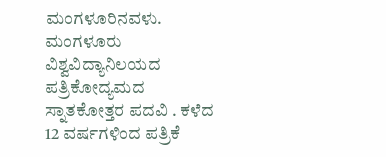ಮಂಗಳೂರಿನವಳು. ಮಂಗಳೂರು ವಿಶ್ವವಿದ್ಯಾನಿಲಯದ ಪತ್ರಿಕೋದ್ಯಮದ ಸ್ನಾತಕೋತ್ತರ ಪದವಿ . ಕಳೆದ 12 ವರ್ಷಗಳಿಂದ ಪತ್ರಿಕೆ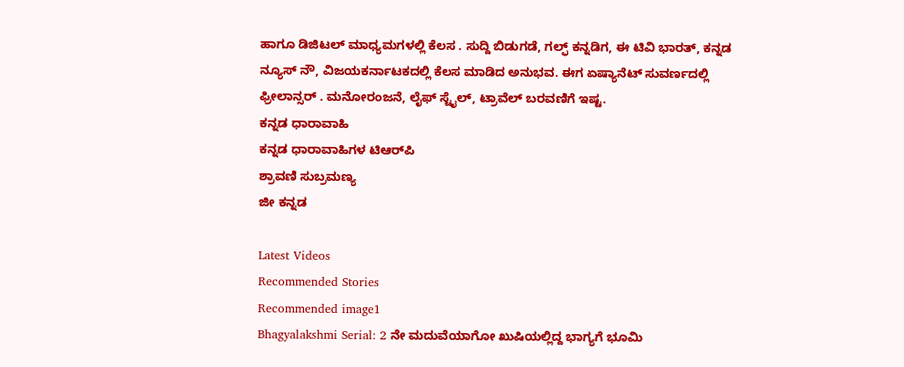ಹಾಗೂ ಡಿಜಿಟಲ್ ಮಾಧ್ಯಮಗಳಲ್ಲಿ ಕೆಲಸ . ಸುದ್ದಿ ಬಿಡುಗಡೆ, ಗಲ್ಫ್ ಕನ್ನಡಿಗ, ಈ ಟಿವಿ ಭಾರತ್, ಕನ್ನಡ ನ್ಯೂಸ್ ನೌ, ವಿಜಯಕರ್ನಾಟಕದಲ್ಲಿ ಕೆಲಸ ಮಾಡಿದ ಅನುಭವ. ಈಗ ಏಷ್ಯಾನೆಟ್ ಸುವರ್ಣದಲ್ಲಿ ಫ್ರೀಲಾನ್ಸರ್ . ಮನೋರಂಜನೆ, ಲೈಫ್ ಸ್ಟೈಲ್, ಟ್ರಾವೆಲ್ ಬರವಣಿಗೆ ಇಷ್ಟ.
ಕನ್ನಡ ಧಾರಾವಾಹಿ
ಕನ್ನಡ ಧಾರಾವಾಹಿಗಳ ಟಿಆರ್‌ಪಿ
ಶ್ರಾವಣಿ ಸುಬ್ರಮಣ್ಯ
ಜೀ ಕನ್ನಡ

Latest Videos
Recommended Stories
Recommended image1
Bhagyalakshmi Serial: 2 ನೇ ಮದುವೆಯಾಗೋ ಖುಷಿಯಲ್ಲಿದ್ದ ಭಾಗ್ಯಗೆ ಭೂಮಿ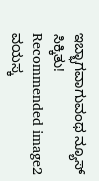ಇಬ್ಭಾಗವಾಗುವಂಥ ನ್ಯೂಸ್‌ ಸಿಕ್ಕಿತು!
Recommended image2
ವಯಸ್ಕ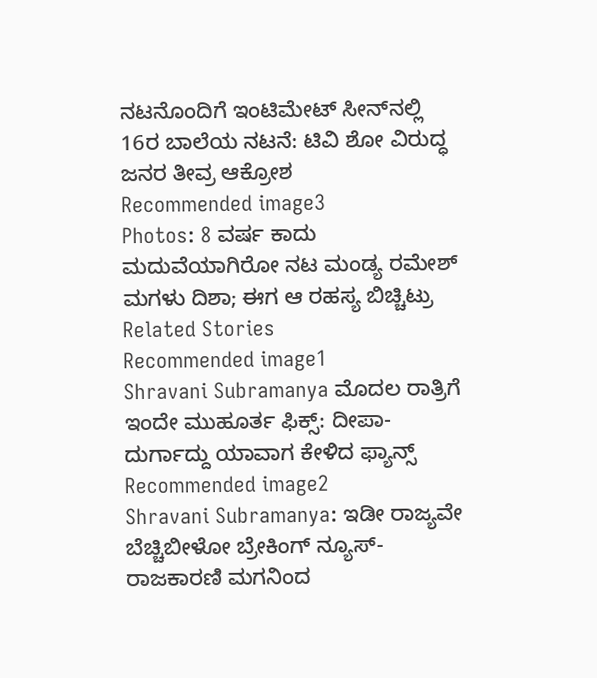ನಟನೊಂದಿಗೆ ಇಂಟಿಮೇಟ್ ಸೀನ್‌ನಲ್ಲಿ 16ರ ಬಾಲೆಯ ನಟನೆ: ಟಿವಿ ಶೋ ವಿರುದ್ಧ ಜನರ ತೀವ್ರ ಆಕ್ರೋಶ
Recommended image3
Photos: 8 ವರ್ಷ ಕಾದು ಮದುವೆಯಾಗಿರೋ ನಟ ಮಂಡ್ಯ ರಮೇಶ್‌ ಮಗಳು ದಿಶಾ; ಈಗ ಆ ರಹಸ್ಯ ಬಿಚ್ಚಿಟ್ರು
Related Stories
Recommended image1
Shravani Subramanya ಮೊದಲ ರಾತ್ರಿಗೆ ಇಂದೇ ಮುಹೂರ್ತ ಫಿಕ್ಸ್: ದೀಪಾ-ದುರ್ಗಾದ್ದು ಯಾವಾಗ ಕೇಳಿದ ಫ್ಯಾನ್ಸ್
Recommended image2
Shravani Subramanya: ಇಡೀ ರಾಜ್ಯವೇ ಬೆಚ್ಚಿಬೀಳೋ ಬ್ರೇಕಿಂಗ್ ನ್ಯೂಸ್- ರಾಜಕಾರಣಿ ಮಗನಿಂದ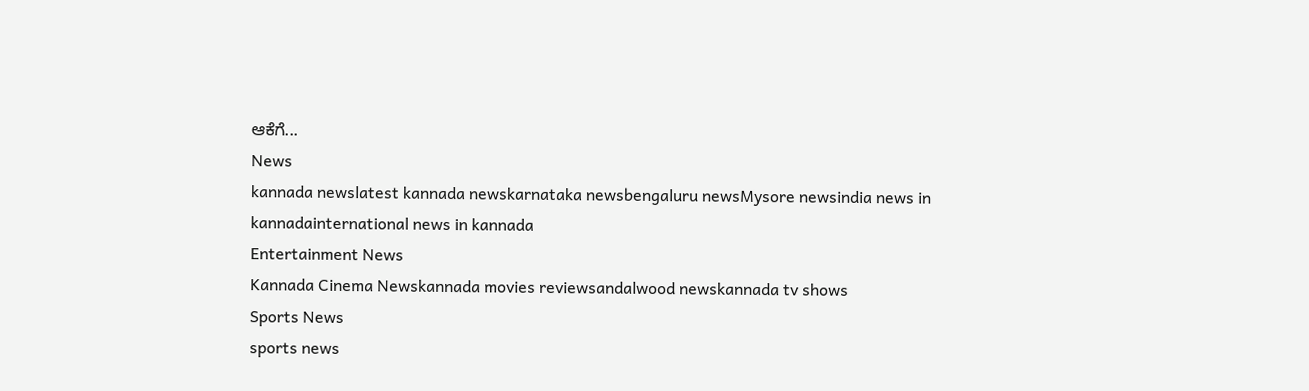ಆಕೆಗೆ...
News
kannada newslatest kannada newskarnataka newsbengaluru newsMysore newsindia news in kannadainternational news in kannada
Entertainment News
Kannada Cinema Newskannada movies reviewsandalwood newskannada tv shows
Sports News
sports news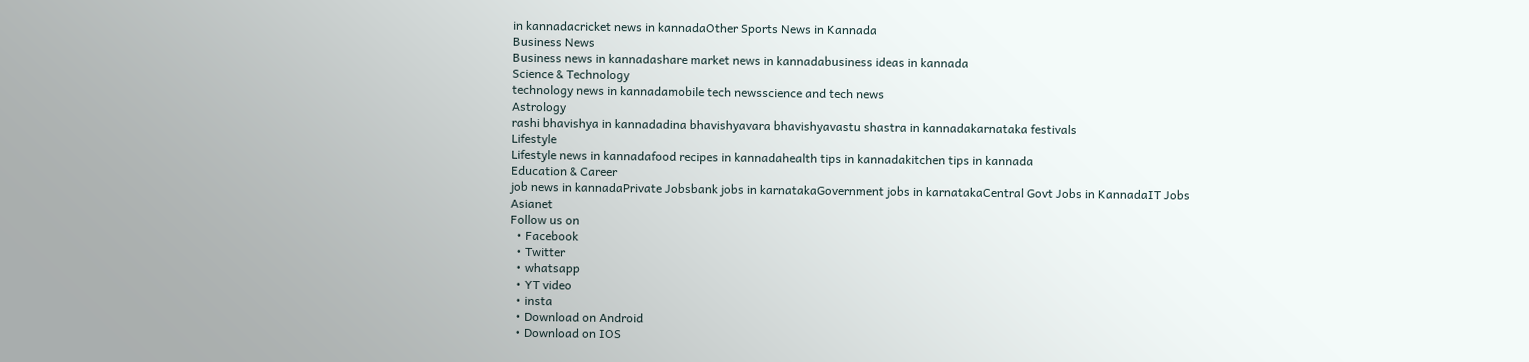in kannadacricket news in kannadaOther Sports News in Kannada
Business News
Business news in kannadashare market news in kannadabusiness ideas in kannada
Science & Technology
technology news in kannadamobile tech newsscience and tech news
Astrology
rashi bhavishya in kannadadina bhavishyavara bhavishyavastu shastra in kannadakarnataka festivals
Lifestyle
Lifestyle news in kannadafood recipes in kannadahealth tips in kannadakitchen tips in kannada
Education & Career
job news in kannadaPrivate Jobsbank jobs in karnatakaGovernment jobs in karnatakaCentral Govt Jobs in KannadaIT Jobs
Asianet
Follow us on
  • Facebook
  • Twitter
  • whatsapp
  • YT video
  • insta
  • Download on Android
  • Download on IOS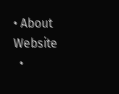• About Website
  •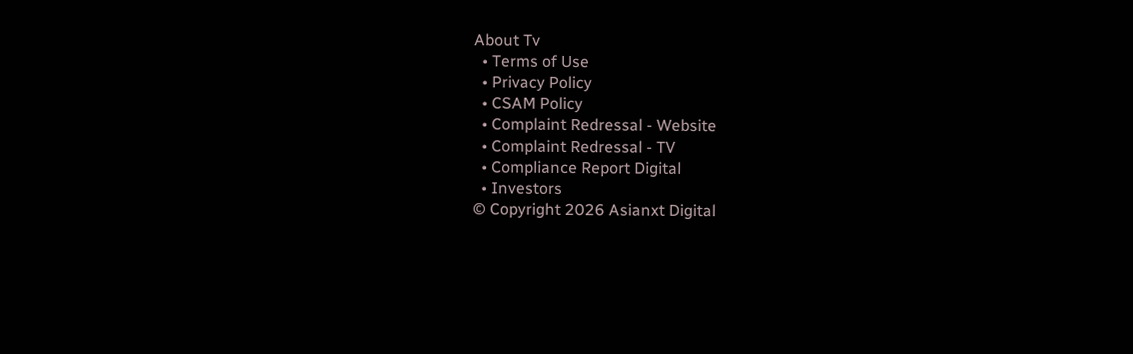About Tv
  • Terms of Use
  • Privacy Policy
  • CSAM Policy
  • Complaint Redressal - Website
  • Complaint Redressal - TV
  • Compliance Report Digital
  • Investors
© Copyright 2026 Asianxt Digital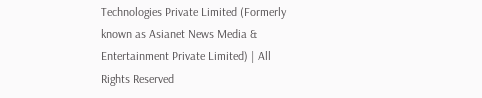Technologies Private Limited (Formerly known as Asianet News Media & Entertainment Private Limited) | All Rights Reserved